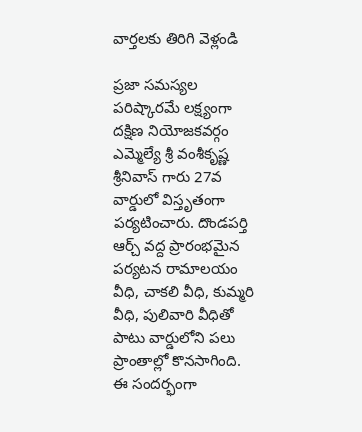వార్తలకు తిరిగి వెళ్లండి

ప్రజా సమస్యల పరిష్కారమే లక్ష్యంగా దక్షిణ నియోజకవర్గం ఎమ్మెల్యే శ్రీ వంశీకృష్ణ శ్రీనివాస్ గారు 27వ వార్డులో విస్తృతంగా పర్యటించారు. దొండపర్తి ఆర్చ్ వద్ద ప్రారంభమైన పర్యటన రామాలయం వీధి, చాకలి వీధి, కుమ్మరి వీధి, పులివారి వీధితో పాటు వార్డులోని పలు ప్రాంతాల్లో కొనసాగింది.
ఈ సందర్భంగా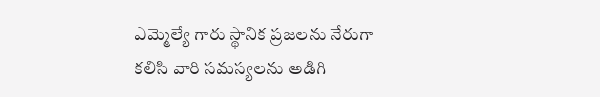ఎమ్మెల్యే గారు స్థానిక ప్రజలను నేరుగా కలిసి వారి సమస్యలను అడిగి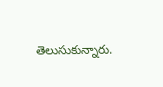తెలుసుకున్నారు.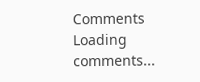Comments
Loading comments...